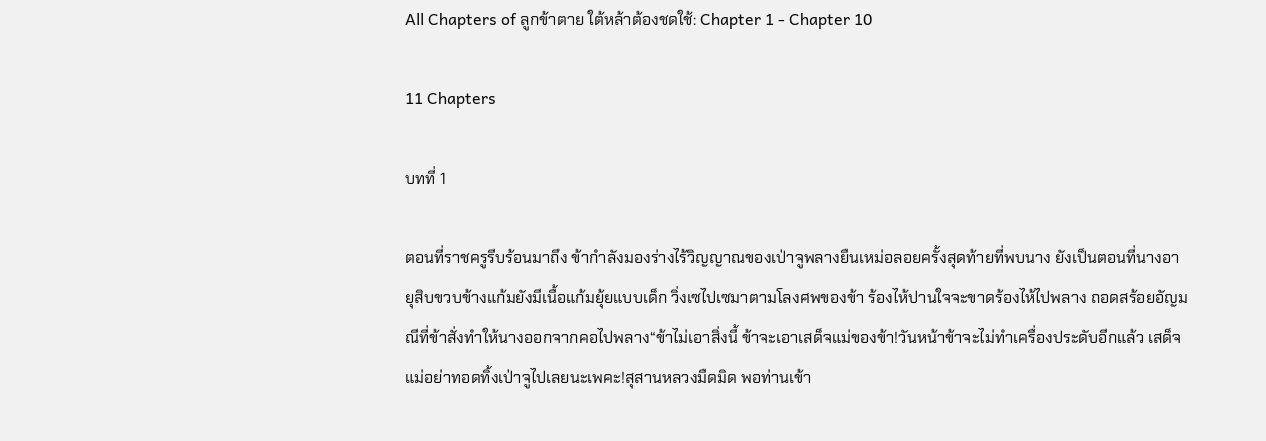All Chapters of ลูกข้าตาย ใต้หล้าต้องชดใช้: Chapter 1 - Chapter 10

11 Chapters

บทที่ 1

ตอนที่ราชครูรีบร้อนมาถึง ข้ากำลังมองร่างไร้วิญญาณของเป่าจูพลางยืนเหม่อลอยครั้งสุดท้ายที่พบนาง ยังเป็นตอนที่นางอายุสิบขวบข้างแก้มยังมีเนื้อแก้มยุ้ยแบบเด็ก วิ่งเซไปเซมาตามโลงศพของข้า ร้องไห้ปานใจจะขาดร้องไห้ไปพลาง ถอดสร้อยอัญมณีที่ข้าสั่งทำให้นางออกจากคอไปพลาง“ข้าไม่เอาสิ่งนี้ ข้าจะเอาเสด็จแม่ของข้า!วันหน้าข้าจะไม่ทำเครื่องประดับอีกแล้ว เสด็จแม่อย่าทอดทิ้งเป่าจูไปเลยนะเพคะ!สุสานหลวงมืดมิด พอท่านเข้า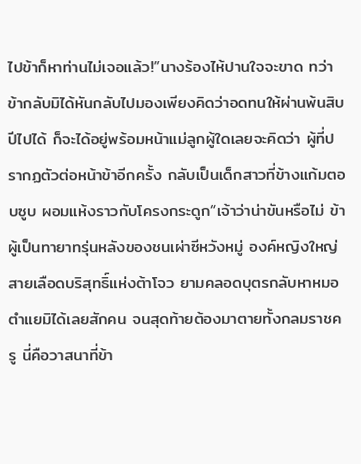ไปข้าก็หาท่านไม่เจอแล้ว!”นางร้องไห้ปานใจจะขาด ทว่าข้ากลับมิได้หันกลับไปมองเพียงคิดว่าอดทนให้ผ่านพ้นสิบปีไปได้ ก็จะได้อยู่พร้อมหน้าแม่ลูกผู้ใดเลยจะคิดว่า ผู้ที่ปรากฏตัวต่อหน้าข้าอีกครั้ง กลับเป็นเด็กสาวที่ข้างแก้มตอบซูบ ผอมแห้งราวกับโครงกระดูก“เจ้าว่าน่าขันหรือไม่ ข้าผู้เป็นทายาทรุ่นหลังของชนเผ่าซีหวังหมู่ องค์หญิงใหญ่สายเลือดบริสุทธิ์แห่งต้าโจว ยามคลอดบุตรกลับหาหมอตำแยมิได้เลยสักคน จนสุดท้ายต้องมาตายทั้งกลมราชครู นี่คือวาสนาที่ข้า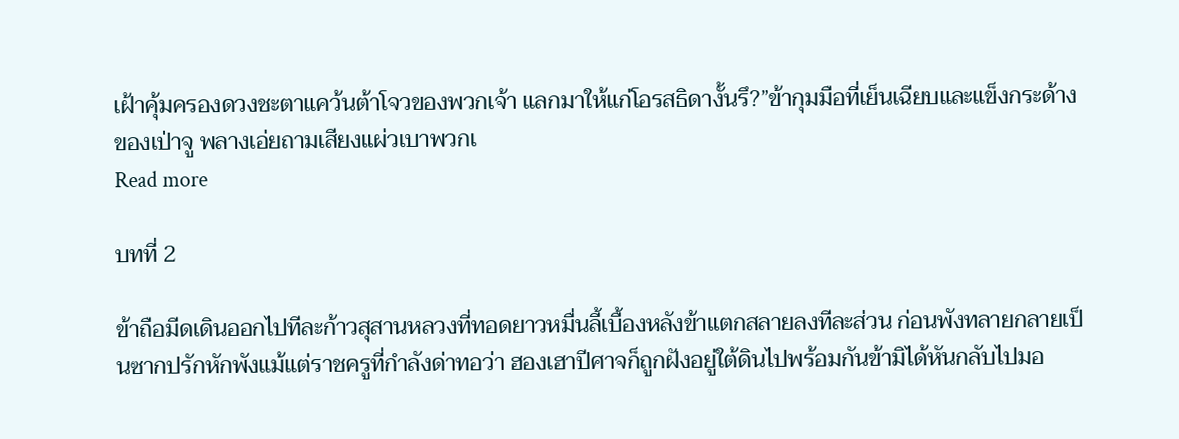เฝ้าคุ้มครองดวงชะตาแคว้นต้าโจวของพวกเจ้า แลกมาให้แก่โอรสธิดางั้นรึ?”ข้ากุมมือที่เย็นเฉียบและแข็งกระด้างของเป่าจู พลางเอ่ยถามเสียงแผ่วเบาพวกเ
Read more

บทที่ 2

ข้าถือมีดเดินออกไปทีละก้าวสุสานหลวงที่ทอดยาวหมื่นลี้เบื้องหลังข้าแตกสลายลงทีละส่วน ก่อนพังทลายกลายเป็นซากปรักหักพังแม้แต่ราชครูที่กำลังด่าทอว่า ฮองเฮาปีศาจก็ถูกฝังอยู่ใต้ดินไปพร้อมกันข้ามิได้หันกลับไปมอ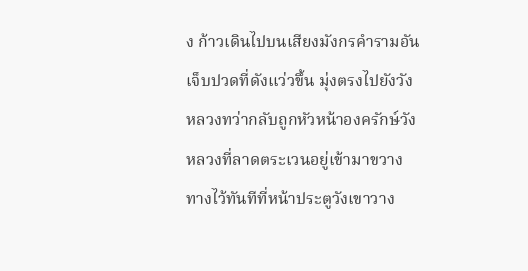ง ก้าวเดินไปบนเสียงมังกรคำรามอันเจ็บปวดที่ดังแว่วขึ้น มุ่งตรงไปยังวังหลวงทว่ากลับถูกหัวหน้าองครักษ์วังหลวงที่ลาดตระเวนอยู่เข้ามาขวางทางไว้ทันทีที่หน้าประตูวังเขาวาง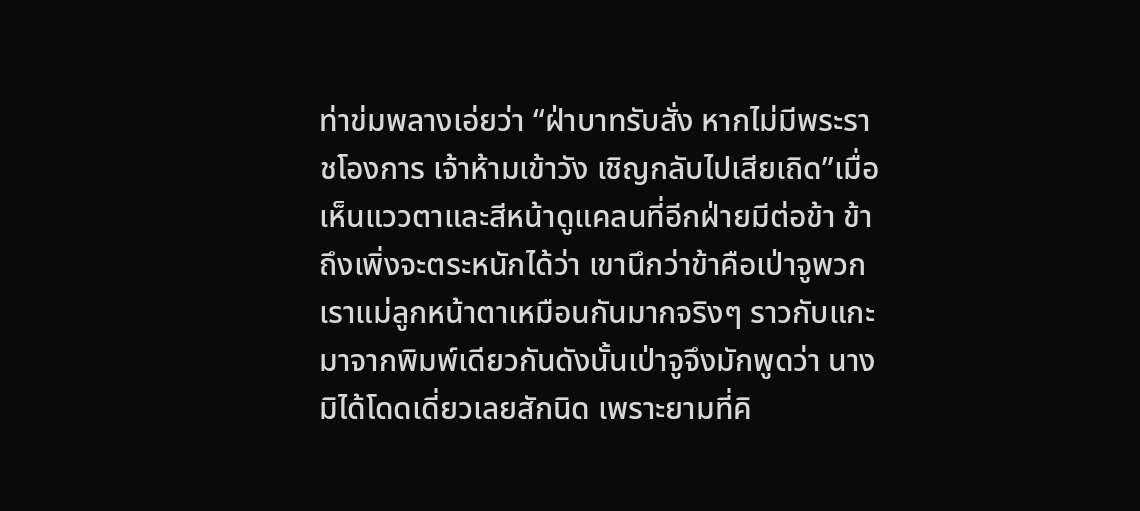ท่าข่มพลางเอ่ยว่า “ฝ่าบาทรับสั่ง หากไม่มีพระราชโองการ เจ้าห้ามเข้าวัง เชิญกลับไปเสียเถิด”เมื่อเห็นแววตาและสีหน้าดูแคลนที่อีกฝ่ายมีต่อข้า ข้าถึงเพิ่งจะตระหนักได้ว่า เขานึกว่าข้าคือเป่าจูพวกเราแม่ลูกหน้าตาเหมือนกันมากจริงๆ ราวกับแกะมาจากพิมพ์เดียวกันดังนั้นเป่าจูจึงมักพูดว่า นางมิได้โดดเดี่ยวเลยสักนิด เพราะยามที่คิ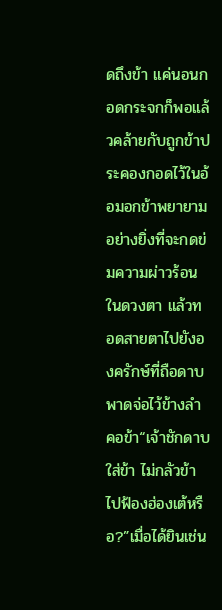ดถึงข้า แค่นอนกอดกระจกก็พอแล้วคล้ายกับถูกข้าประคองกอดไว้ในอ้อมอกข้าพยายามอย่างยิ่งที่จะกดข่มความผ่าวร้อนในดวงตา แล้วทอดสายตาไปยังองครักษ์ที่ถือดาบพาดจ่อไว้ข้างลำคอข้า“เจ้าชักดาบใส่ข้า ไม่กลัวข้าไปฟ้องฮ่องเต้หรือ?”เมื่อได้ยินเช่น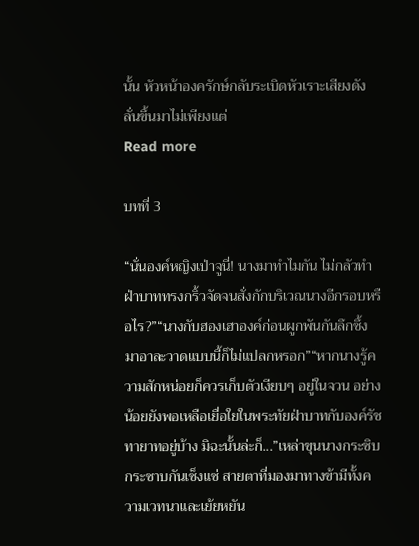นั้น หัวหน้าองครักษ์กลับระเบิดหัวเราะเสียงดังลั่นขึ้นมาไม่เพียงแต่
Read more

บทที่ 3

“นั่นองค์หญิงเป่าจูนี่! นางมาทำไมกัน ไม่กลัวทำฝ่าบาททรงกริ้วจัดจนสั่งกักบริเวณนางอีกรอบหรือไร?”“นางกับฮองเฮาองค์ก่อนผูกพันกันลึกซึ้ง มาอาละวาดแบบนี้ก็ไม่แปลกหรอก”“หากนางรู้ความสักหน่อยก็ควรเก็บตัวเงียบๆ อยู่ในจวน อย่างน้อยยังพอเหลือเยื่อใยในพระทัยฝ่าบาทกับองค์รัชทายาทอยู่บ้าง มิฉะนั้นล่ะก็...”เหล่าขุนนางกระซิบกระซาบกันเซ็งแซ่ สายตาที่มองมาทางข้ามีทั้งความเวทนาและเย้ยหยัน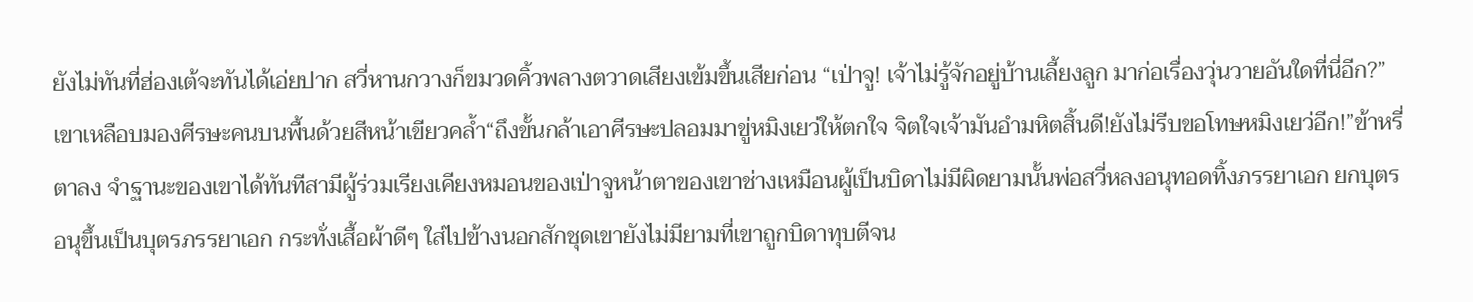ยังไม่ทันที่ฮ่องเต้จะทันได้เอ่ยปาก สวี่หานกวางก็ขมวดคิ้วพลางตวาดเสียงเข้มขึ้นเสียก่อน “เป่าจู! เจ้าไม่รู้จักอยู่บ้านเลี้ยงลูก มาก่อเรื่องวุ่นวายอันใดที่นี่อีก?”เขาเหลือบมองศีรษะคนบนพื้นด้วยสีหน้าเขียวคล้ำ“ถึงขั้นกล้าเอาศีรษะปลอมมาขู่หมิงเยว่ให้ตกใจ จิตใจเจ้ามันอำมหิตสิ้นดี!ยังไม่รีบขอโทษหมิงเยว่อีก!”ข้าหรี่ตาลง จำฐานะของเขาได้ทันทีสามีผู้ร่วมเรียงเคียงหมอนของเป่าจูหน้าตาของเขาช่างเหมือนผู้เป็นบิดาไม่มีผิดยามนั้นพ่อสวี่หลงอนุทอดทิ้งภรรยาเอก ยกบุตรอนุขึ้นเป็นบุตรภรรยาเอก กระทั่งเสื้อผ้าดีๆ ใส่ไปข้างนอกสักชุดเขายังไม่มียามที่เขาถูกบิดาทุบตีจน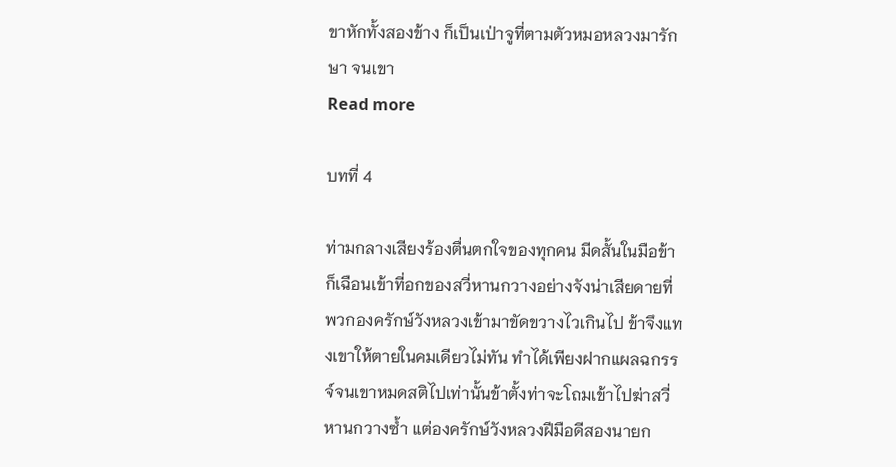ขาหักทั้งสองข้าง ก็เป็นเป่าจูที่ตามตัวหมอหลวงมารักษา จนเขา
Read more

บทที่ 4

ท่ามกลางเสียงร้องตื่นตกใจของทุกคน มีดสั้นในมือข้าก็เฉือนเข้าที่อกของสวี่หานกวางอย่างจังน่าเสียดายที่พวกองครักษ์วังหลวงเข้ามาขัดขวางไวเกินไป ข้าจึงแทงเขาให้ตายในคมเดียวไม่ทัน ทำได้เพียงฝากแผลฉกรรจ์จนเขาหมดสติไปเท่านั้นข้าตั้งท่าจะโถมเข้าไปฆ่าสวี่หานกวางซ้ำ แต่องครักษ์วังหลวงฝีมือดีสองนายก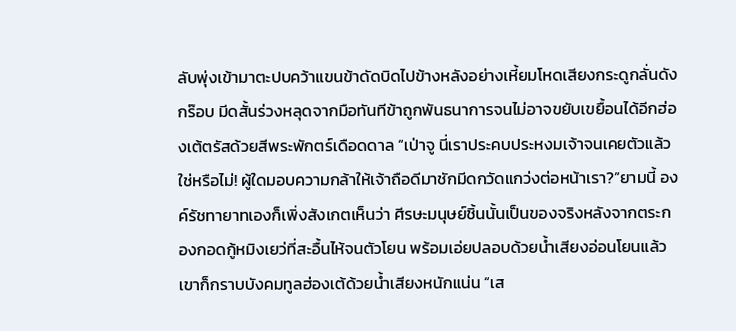ลับพุ่งเข้ามาตะปบคว้าแขนข้าดัดบิดไปข้างหลังอย่างเหี้ยมโหดเสียงกระดูกลั่นดังกร๊อบ มีดสั้นร่วงหลุดจากมือทันทีข้าถูกพันธนาการจนไม่อาจขยับเขยื้อนได้อีกฮ่องเต้ตรัสด้วยสีพระพักตร์เดือดดาล “เป่าจู นี่เราประคบประหงมเจ้าจนเคยตัวแล้วใช่หรือไม่! ผู้ใดมอบความกล้าให้เจ้าถือดีมาชักมีดกวัดแกว่งต่อหน้าเรา?”ยามนี้ องค์รัชทายาทเองก็เพิ่งสังเกตเห็นว่า ศีรษะมนุษย์ชิ้นนั้นเป็นของจริงหลังจากตระกองกอดกู้หมิงเยว่ที่สะอื้นไห้จนตัวโยน พร้อมเอ่ยปลอบด้วยน้ำเสียงอ่อนโยนแล้ว เขาก็กราบบังคมทูลฮ่องเต้ด้วยน้ำเสียงหนักแน่น “เส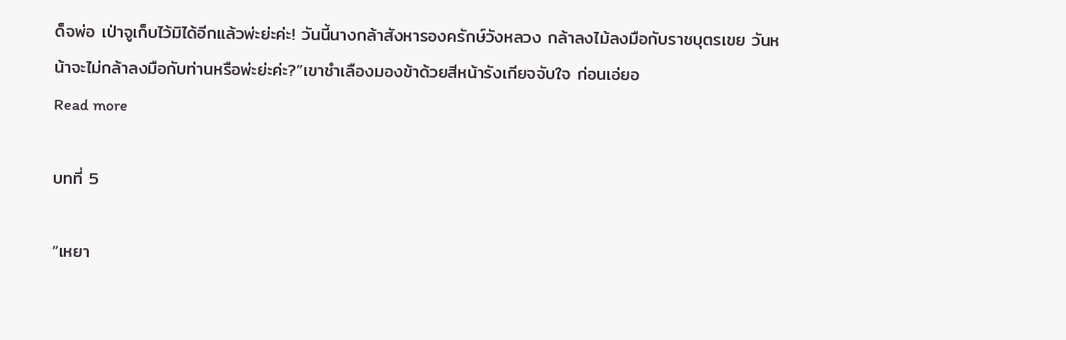ด็จพ่อ เป่าจูเก็บไว้มิได้อีกแล้วพ่ะย่ะค่ะ! วันนี้นางกล้าสังหารองครักษ์วังหลวง กล้าลงไม้ลงมือกับราชบุตรเขย วันหน้าจะไม่กล้าลงมือกับท่านหรือพ่ะย่ะค่ะ?”เขาชำเลืองมองข้าด้วยสีหน้ารังเกียจจับใจ ก่อนเอ่ยอ
Read more

บทที่ 5

“เหยา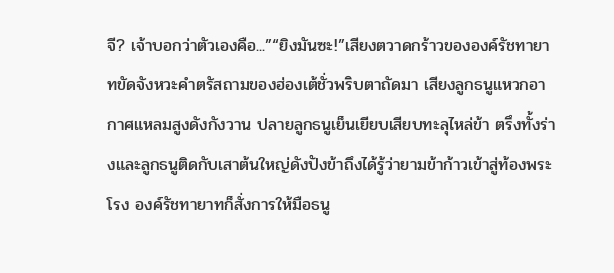จี? เจ้าบอกว่าตัวเองคือ...”“ยิงมันซะ!”เสียงตวาดกร้าวขององค์รัชทายาทขัดจังหวะคำตรัสถามของฮ่องเต้ชั่วพริบตาถัดมา เสียงลูกธนูแหวกอากาศแหลมสูงดังกังวาน ปลายลูกธนูเย็นเยียบเสียบทะลุไหล่ข้า ตรึงทั้งร่างและลูกธนูติดกับเสาต้นใหญ่ดังปังข้าถึงได้รู้ว่ายามข้าก้าวเข้าสู่ท้องพระโรง องค์รัชทายาทก็สั่งการให้มือธนู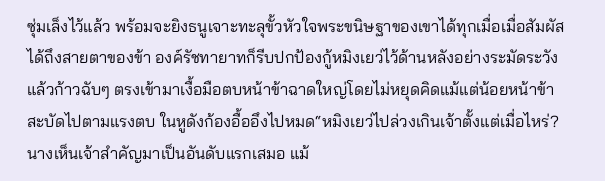ซุ่มเล็งไว้แล้ว พร้อมจะยิงธนูเจาะทะลุขั้วหัวใจพระขนิษฐาของเขาได้ทุกเมื่อเมื่อสัมผัสได้ถึงสายตาของข้า องค์รัชทายาทก็รีบปกป้องกู้หมิงเยว่ไว้ด้านหลังอย่างระมัดระวัง แล้วก้าวฉับๆ ตรงเข้ามาเงื้อมือตบหน้าข้าฉาดใหญ่โดยไม่หยุดคิดแม้แต่น้อยหน้าข้าสะบัดไปตามแรงตบ ในหูดังก้องอื้ออึงไปหมด“หมิงเยว่ไปล่วงเกินเจ้าตั้งแต่เมื่อไหร่? นางเห็นเจ้าสำคัญมาเป็นอันดับแรกเสมอ แม้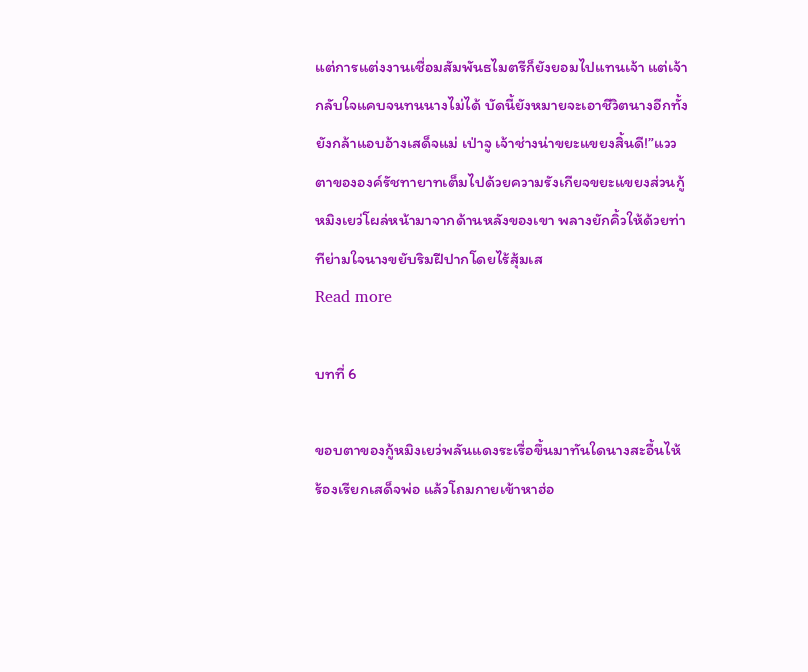แต่การแต่งงานเชื่อมสัมพันธไมตรีก็ยังยอมไปแทนเจ้า แต่เจ้ากลับใจแคบจนทนนางไม่ได้ บัดนี้ยังหมายจะเอาชีวิตนางอีกทั้งยังกล้าแอบอ้างเสด็จแม่ เป่าจู เจ้าช่างน่าขยะแขยงสิ้นดี!”แววตาขององค์รัชทายาทเต็มไปด้วยความรังเกียจขยะแขยงส่วนกู้หมิงเยว่โผล่หน้ามาจากด้านหลังของเขา พลางยักคิ้วให้ด้วยท่าทีย่ามใจนางขยับริมฝีปากโดยไร้สุ้มเส
Read more

บทที่ 6

ขอบตาของกู้หมิงเยว่พลันแดงระเรื่อขึ้นมาทันใดนางสะอื้นไห้ร้องเรียกเสด็จพ่อ แล้วโถมกายเข้าหาฮ่อ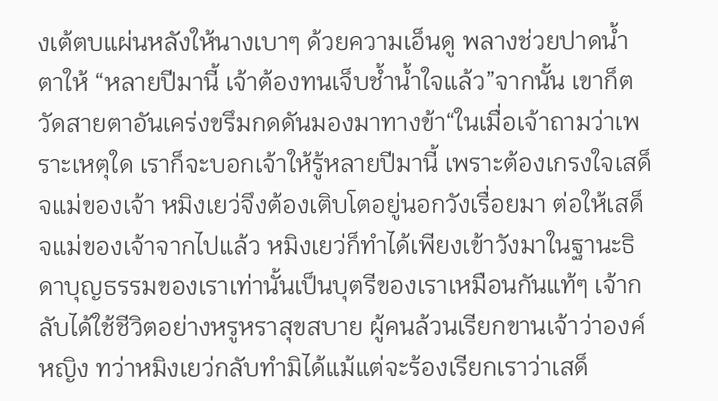งเต้ตบแผ่นหลังให้นางเบาๆ ด้วยความเอ็นดู พลางช่วยปาดน้ำตาให้ “หลายปีมานี้ เจ้าต้องทนเจ็บช้ำน้ำใจแล้ว”จากนั้น เขาก็ตวัดสายตาอันเคร่งขรึมกดดันมองมาทางข้า“ในเมื่อเจ้าถามว่าเพราะเหตุใด เราก็จะบอกเจ้าให้รู้หลายปีมานี้ เพราะต้องเกรงใจเสด็จแม่ของเจ้า หมิงเยว่จึงต้องเติบโตอยู่นอกวังเรื่อยมา ต่อให้เสด็จแม่ของเจ้าจากไปแล้ว หมิงเยว่ก็ทำได้เพียงเข้าวังมาในฐานะธิดาบุญธรรมของเราเท่านั้นเป็นบุตรีของเราเหมือนกันแท้ๆ เจ้ากลับได้ใช้ชีวิตอย่างหรูหราสุขสบาย ผู้คนล้วนเรียกขานเจ้าว่าองค์หญิง ทว่าหมิงเยว่กลับทำมิได้แม้แต่จะร้องเรียกเราว่าเสด็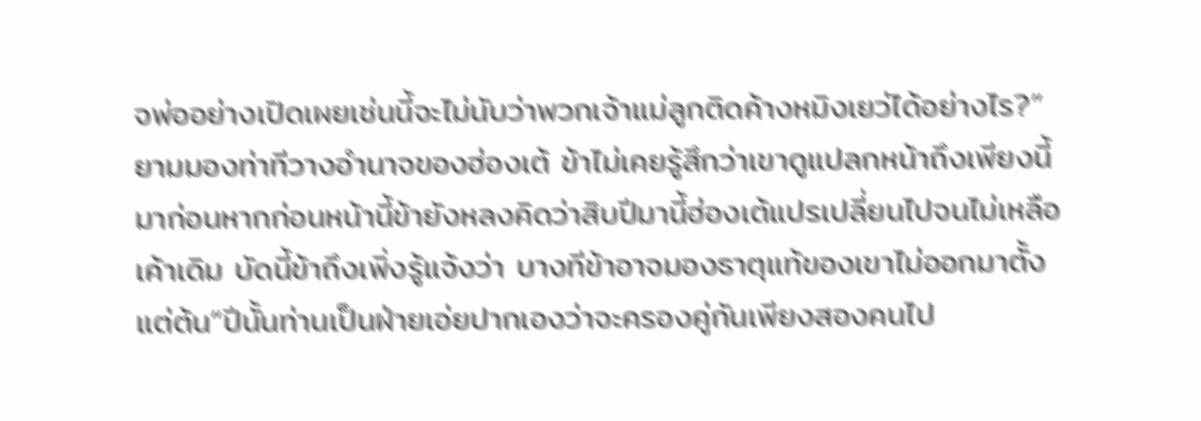จพ่ออย่างเปิดเผยเช่นนี้จะไม่นับว่าพวกเจ้าแม่ลูกติดค้างหมิงเยว่ได้อย่างไร?”ยามมองท่าทีวางอำนาจของฮ่องเต้ ข้าไม่เคยรู้สึกว่าเขาดูแปลกหน้าถึงเพียงนี้มาก่อนหากก่อนหน้านี้ข้ายังหลงคิดว่าสิบปีมานี้ฮ่องเต้แปรเปลี่ยนไปจนไม่เหลือเค้าเดิม บัดนี้ข้าถึงเพิ่งรู้แจ้งว่า บางทีข้าอาจมองธาตุแท้ของเขาไม่ออกมาตั้งแต่ต้น“ปีนั้นท่านเป็นฝ่ายเอ่ยปากเองว่าจะครองคู่กันเพียงสองคนไป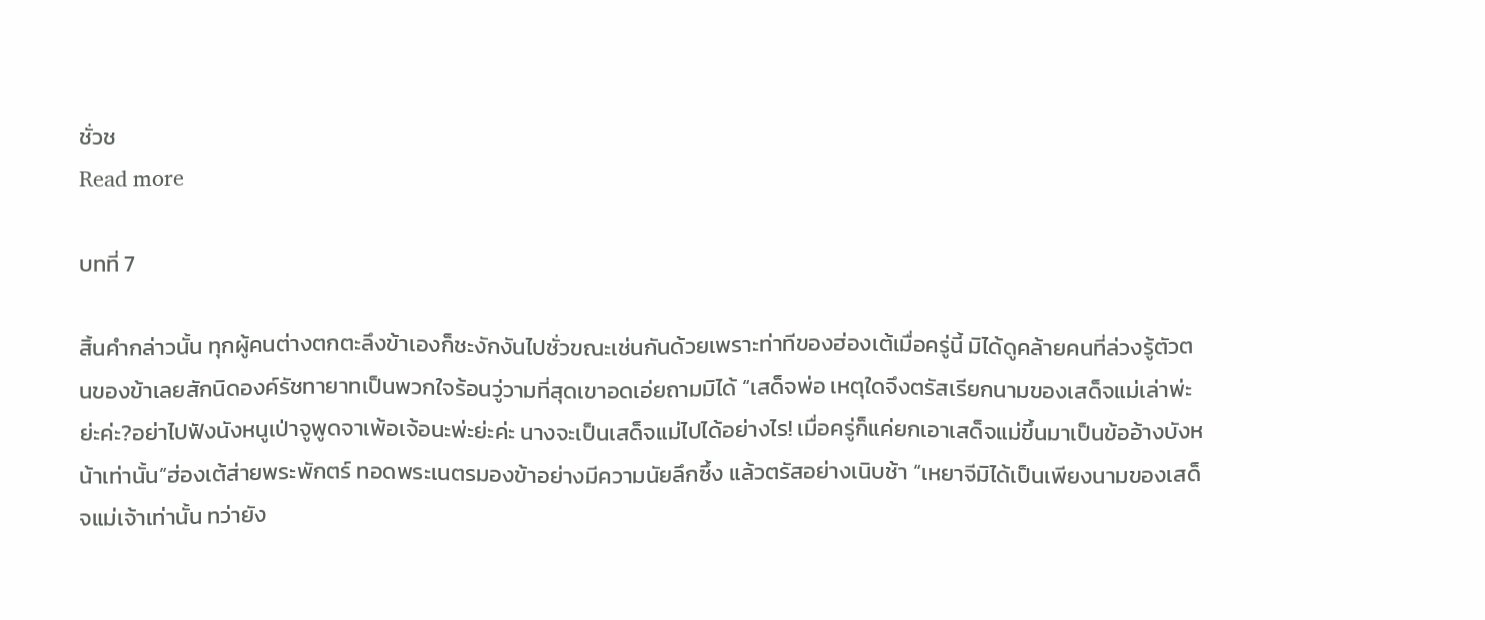ชั่วช
Read more

บทที่ 7

สิ้นคำกล่าวนั้น ทุกผู้คนต่างตกตะลึงข้าเองก็ชะงักงันไปชั่วขณะเช่นกันด้วยเพราะท่าทีของฮ่องเต้เมื่อครู่นี้ มิได้ดูคล้ายคนที่ล่วงรู้ตัวตนของข้าเลยสักนิดองค์รัชทายาทเป็นพวกใจร้อนวู่วามที่สุดเขาอดเอ่ยถามมิได้ “เสด็จพ่อ เหตุใดจึงตรัสเรียกนามของเสด็จแม่เล่าพ่ะย่ะค่ะ?อย่าไปฟังนังหนูเป่าจูพูดจาเพ้อเจ้อนะพ่ะย่ะค่ะ นางจะเป็นเสด็จแม่ไปได้อย่างไร! เมื่อครู่ก็แค่ยกเอาเสด็จแม่ขึ้นมาเป็นข้ออ้างบังหน้าเท่านั้น”ฮ่องเต้ส่ายพระพักตร์ ทอดพระเนตรมองข้าอย่างมีความนัยลึกซึ้ง แล้วตรัสอย่างเนิบช้า “เหยาจีมิได้เป็นเพียงนามของเสด็จแม่เจ้าเท่านั้น ทว่ายัง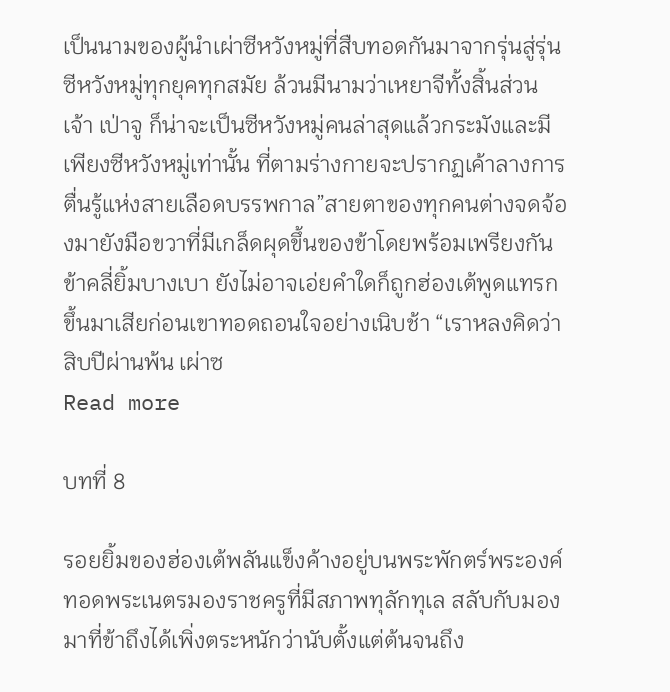เป็นนามของผู้นำเผ่าซีหวังหมู่ที่สืบทอดกันมาจากรุ่นสู่รุ่นซีหวังหมู่ทุกยุคทุกสมัย ล้วนมีนามว่าเหยาจีทั้งสิ้นส่วนเจ้า เป่าจู ก็น่าจะเป็นซีหวังหมู่คนล่าสุดแล้วกระมังและมีเพียงซีหวังหมู่เท่านั้น ที่ตามร่างกายจะปรากฏเค้าลางการตื่นรู้แห่งสายเลือดบรรพกาล”สายตาของทุกคนต่างจดจ้องมายังมือขวาที่มีเกล็ดผุดขึ้นของข้าโดยพร้อมเพรียงกันข้าคลี่ยิ้มบางเบา ยังไม่อาจเอ่ยคำใดก็ถูกฮ่องเต้พูดแทรกขึ้นมาเสียก่อนเขาทอดถอนใจอย่างเนิบช้า “เราหลงคิดว่าสิบปีผ่านพ้น เผ่าซ
Read more

บทที่ 8

รอยยิ้มของฮ่องเต้พลันแข็งค้างอยู่บนพระพักตร์พระองค์ทอดพระเนตรมองราชครูที่มีสภาพทุลักทุเล สลับกับมองมาที่ข้าถึงได้เพิ่งตระหนักว่านับตั้งแต่ต้นจนถึง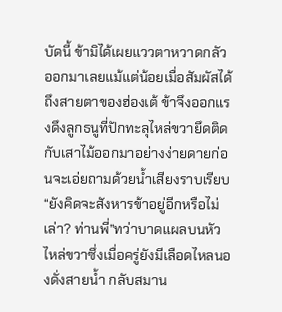บัดนี้ ข้ามิได้เผยแววตาหวาดกลัวออกมาเลยแม้แต่น้อยเมื่อสัมผัสได้ถึงสายตาของฮ่องเต้ ข้าจึงออกแรงดึงลูกธนูที่ปักทะลุไหล่ขวายึดติดกับเสาไม้ออกมาอย่างง่ายดายก่อนจะเอ่ยถามด้วยน้ำเสียงราบเรียบ “ยังคิดจะสังหารข้าอยู่อีกหรือไม่เล่า? ท่านพี่”ทว่าบาดแผลบนหัวไหล่ขวาซึ่งเมื่อครู่ยังมีเลือดไหลนองดั่งสายน้ำ กลับสมาน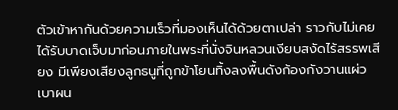ตัวเข้าหากันด้วยความเร็วที่มองเห็นได้ด้วยตาเปล่า ราวกับไม่เคยได้รับบาดเจ็บมาก่อนภายในพระที่นั่งจินหลวนเงียบสงัดไร้สรรพเสียง มีเพียงเสียงลูกธนูที่ถูกข้าโยนทิ้งลงพื้นดังก้องกังวานแผ่วเบาผน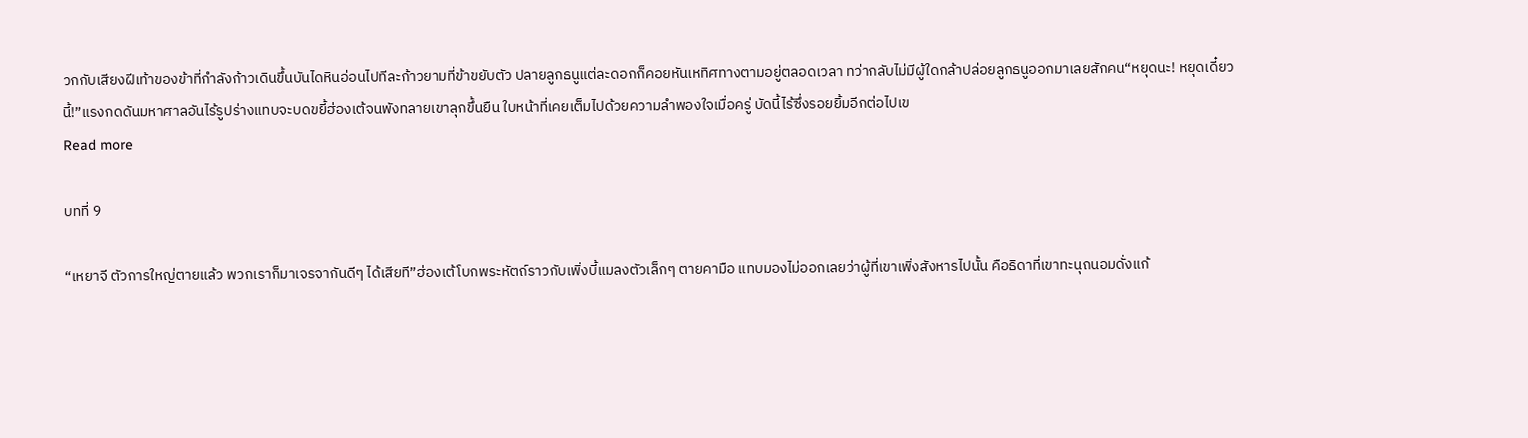วกกับเสียงฝีเท้าของข้าที่กำลังก้าวเดินขึ้นบันไดหินอ่อนไปทีละก้าวยามที่ข้าขยับตัว ปลายลูกธนูแต่ละดอกก็คอยหันเหทิศทางตามอยู่ตลอดเวลา ทว่ากลับไม่มีผู้ใดกล้าปล่อยลูกธนูออกมาเลยสักคน“หยุดนะ! หยุดเดี๋ยวนี้!”แรงกดดันมหาศาลอันไร้รูปร่างแทบจะบดขยี้ฮ่องเต้จนพังทลายเขาลุกขึ้นยืน ใบหน้าที่เคยเต็มไปด้วยความลำพองใจเมื่อครู่ บัดนี้ไร้ซึ่งรอยยิ้มอีกต่อไปเข
Read more

บทที่ 9

“เหยาจี ตัวการใหญ่ตายแล้ว พวกเราก็มาเจรจากันดีๆ ได้เสียที”ฮ่องเต้โบกพระหัตถ์ราวกับเพิ่งบี้แมลงตัวเล็กๆ ตายคามือ แทบมองไม่ออกเลยว่าผู้ที่เขาเพิ่งสังหารไปนั้น คือธิดาที่เขาทะนุถนอมดั่งแก้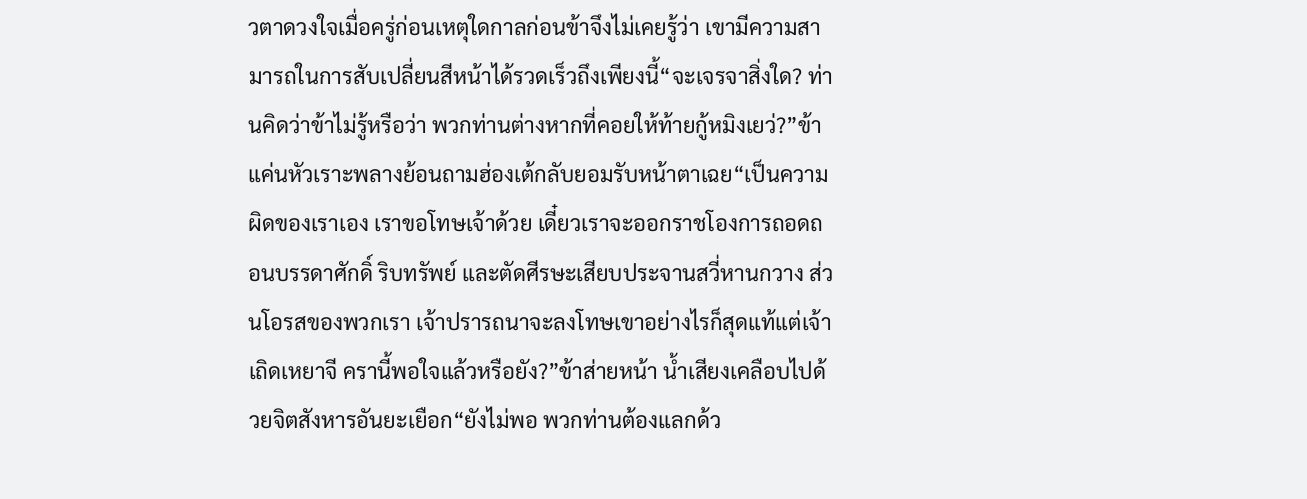วตาดวงใจเมื่อครู่ก่อนเหตุใดกาลก่อนข้าจึงไม่เคยรู้ว่า เขามีความสามารถในการสับเปลี่ยนสีหน้าได้รวดเร็วถึงเพียงนี้“จะเจรจาสิ่งใด? ท่านคิดว่าข้าไม่รู้หรือว่า พวกท่านต่างหากที่คอยให้ท้ายกู้หมิงเยว่?”ข้าแค่นหัวเราะพลางย้อนถามฮ่องเต้กลับยอมรับหน้าตาเฉย“เป็นความผิดของเราเอง เราขอโทษเจ้าด้วย เดี๋ยวเราจะออกราชโองการถอดถอนบรรดาศักดิ์ ริบทรัพย์ และตัดศีรษะเสียบประจานสวี่หานกวาง ส่วนโอรสของพวกเรา เจ้าปรารถนาจะลงโทษเขาอย่างไรก็สุดแท้แต่เจ้าเถิดเหยาจี ครานี้พอใจแล้วหรือยัง?”ข้าส่ายหน้า น้ำเสียงเคลือบไปด้วยจิตสังหารอันยะเยือก“ยังไม่พอ พวกท่านต้องแลกด้ว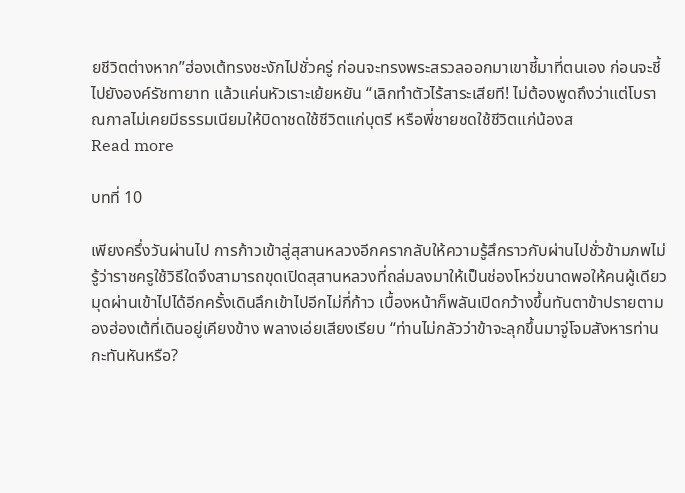ยชีวิตต่างหาก”ฮ่องเต้ทรงชะงักไปชั่วครู่ ก่อนจะทรงพระสรวลออกมาเขาชี้มาที่ตนเอง ก่อนจะชี้ไปยังองค์รัชทายาท แล้วแค่นหัวเราะเย้ยหยัน “เลิกทำตัวไร้สาระเสียที! ไม่ต้องพูดถึงว่าแต่โบราณกาลไม่เคยมีธรรมเนียมให้บิดาชดใช้ชีวิตแก่บุตรี หรือพี่ชายชดใช้ชีวิตแก่น้องส
Read more

บทที่ 10

เพียงครึ่งวันผ่านไป การก้าวเข้าสู่สุสานหลวงอีกครากลับให้ความรู้สึกราวกับผ่านไปชั่วข้ามภพไม่รู้ว่าราชครูใช้วิธีใดจึงสามารถขุดเปิดสุสานหลวงที่ถล่มลงมาให้เป็นช่องโหว่ขนาดพอให้คนผู้เดียวมุดผ่านเข้าไปได้อีกครั้งเดินลึกเข้าไปอีกไม่กี่ก้าว เบื้องหน้าก็พลันเปิดกว้างขึ้นทันตาข้าปรายตามองฮ่องเต้ที่เดินอยู่เคียงข้าง พลางเอ่ยเสียงเรียบ “ท่านไม่กลัวว่าข้าจะลุกขึ้นมาจู่โจมสังหารท่านกะทันหันหรือ?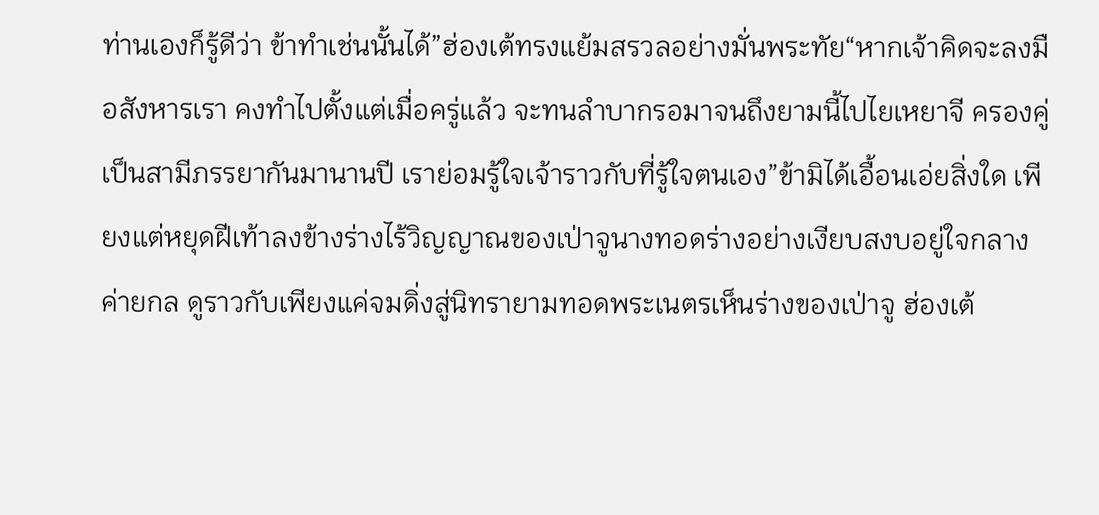ท่านเองก็รู้ดีว่า ข้าทำเช่นนั้นได้”ฮ่องเต้ทรงแย้มสรวลอย่างมั่นพระทัย“หากเจ้าคิดจะลงมือสังหารเรา คงทำไปตั้งแต่เมื่อครู่แล้ว จะทนลำบากรอมาจนถึงยามนี้ไปไยเหยาจี ครองคู่เป็นสามีภรรยากันมานานปี เราย่อมรู้ใจเจ้าราวกับที่รู้ใจตนเอง”ข้ามิได้เอื้อนเอ่ยสิ่งใด เพียงแต่หยุดฝีเท้าลงข้างร่างไร้วิญญาณของเป่าจูนางทอดร่างอย่างเงียบสงบอยู่ใจกลางค่ายกล ดูราวกับเพียงแค่จมดิ่งสู่นิทรายามทอดพระเนตรเห็นร่างของเป่าจู ฮ่องเต้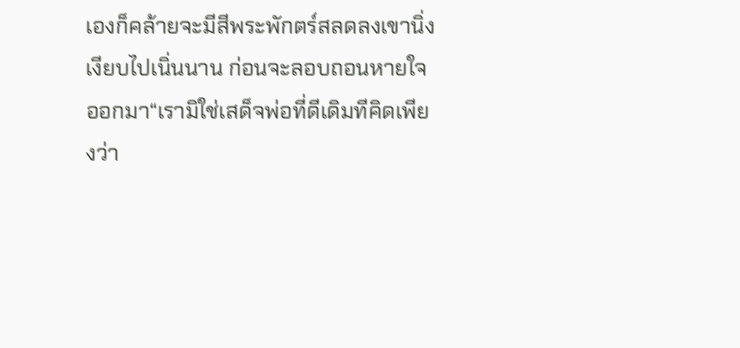เองก็คล้ายจะมีสีพระพักตร์สลดลงเขานิ่งเงียบไปเนิ่นนาน ก่อนจะลอบถอนหายใจออกมา“เรามิใช่เสด็จพ่อที่ดีเดิมทีคิดเพียงว่า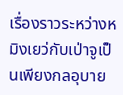เรื่องราวระหว่างหมิงเยว่กับเป่าจูเป็นเพียงกลอุบาย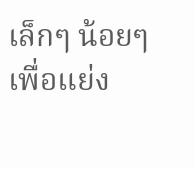เล็กๆ น้อยๆ เพื่อแย่ง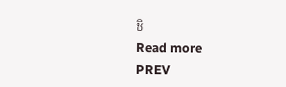ชิ
Read more
PREV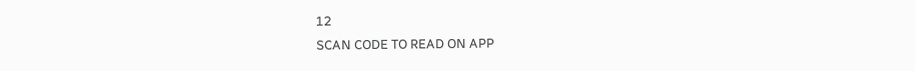12
SCAN CODE TO READ ON APP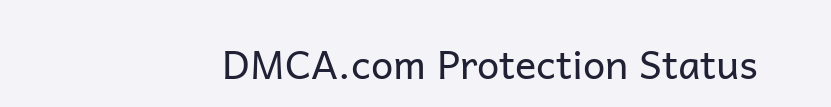DMCA.com Protection Status